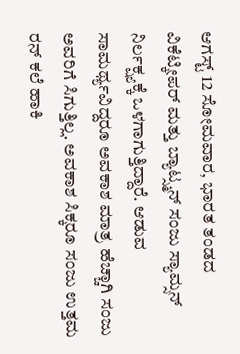ಆಗಸ್ಟ್ 12 ಸೋಮವಾರ, ಭಾರತ ತಂಡದ ವಿಕೆಟ್ಕೀಪರ್ ಮತ್ತು ಬ್ಯಾಟ್ಸ್ಮನ್ ಸಂಜು ಸ್ಯಾಮ್ಸನ್ ನಿರ್ಲಕ್ಷ್ಯಕ್ಕೆ ಒಳಗಾಗುತ್ತಿದ್ದಾರೆ. ಆಡುವ ಸಾಮರ್ಥ್ಯವಿದ್ದರೂ ಅವಕಾಶ ಮಾತ್ರ ಹೆಚ್ಚಾಗಿ ಸಂಜು ಅವರಿಗೆ ಸಿಗುತ್ತಿಲ್ಲ. ಅವಕಾಶ ಸಿಕ್ಕರೂ ಸಂಜು ಉತ್ತಮ ರನ್ ಕಲೆ ಹಾಕಿ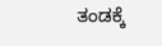ತಂಡಕ್ಕೆ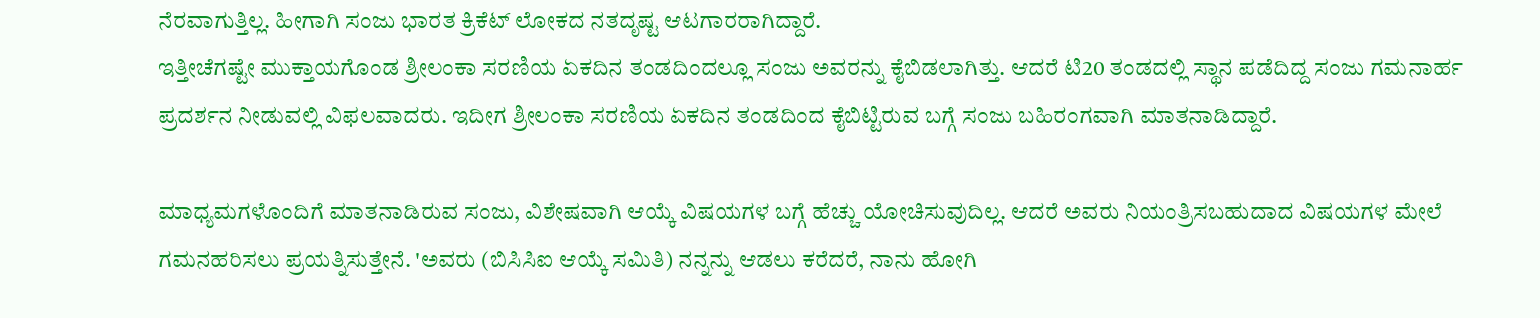ನೆರವಾಗುತ್ತಿಲ್ಲ. ಹೀಗಾಗಿ ಸಂಜು ಭಾರತ ಕ್ರಿಕೆಟ್ ಲೋಕದ ನತದೃಷ್ಟ ಆಟಗಾರರಾಗಿದ್ದಾರೆ.
ಇತ್ತೀಚೆಗಷ್ಟೇ ಮುಕ್ತಾಯಗೊಂಡ ಶ್ರೀಲಂಕಾ ಸರಣಿಯ ಏಕದಿನ ತಂಡದಿಂದಲ್ಲೂ ಸಂಜು ಅವರನ್ನು ಕೈಬಿಡಲಾಗಿತ್ತು. ಆದರೆ ಟಿ20 ತಂಡದಲ್ಲಿ ಸ್ಥಾನ ಪಡೆದಿದ್ದ ಸಂಜು ಗಮನಾರ್ಹ ಪ್ರದರ್ಶನ ನೀಡುವಲ್ಲಿ ವಿಫಲವಾದರು. ಇದೀಗ ಶ್ರೀಲಂಕಾ ಸರಣಿಯ ಏಕದಿನ ತಂಡದಿಂದ ಕೈಬಿಟ್ಟಿರುವ ಬಗ್ಗೆ ಸಂಜು ಬಹಿರಂಗವಾಗಿ ಮಾತನಾಡಿದ್ದಾರೆ.

ಮಾಧ್ಯಮಗಳೊಂದಿಗೆ ಮಾತನಾಡಿರುವ ಸಂಜು, ವಿಶೇಷವಾಗಿ ಆಯ್ಕೆ ವಿಷಯಗಳ ಬಗ್ಗೆ ಹೆಚ್ಚು ಯೋಚಿಸುವುದಿಲ್ಲ. ಆದರೆ ಅವರು ನಿಯಂತ್ರಿಸಬಹುದಾದ ವಿಷಯಗಳ ಮೇಲೆ ಗಮನಹರಿಸಲು ಪ್ರಯತ್ನಿಸುತ್ತೇನೆ. 'ಅವರು (ಬಿಸಿಸಿಐ ಆಯ್ಕೆ ಸಮಿತಿ) ನನ್ನನ್ನು ಆಡಲು ಕರೆದರೆ, ನಾನು ಹೋಗಿ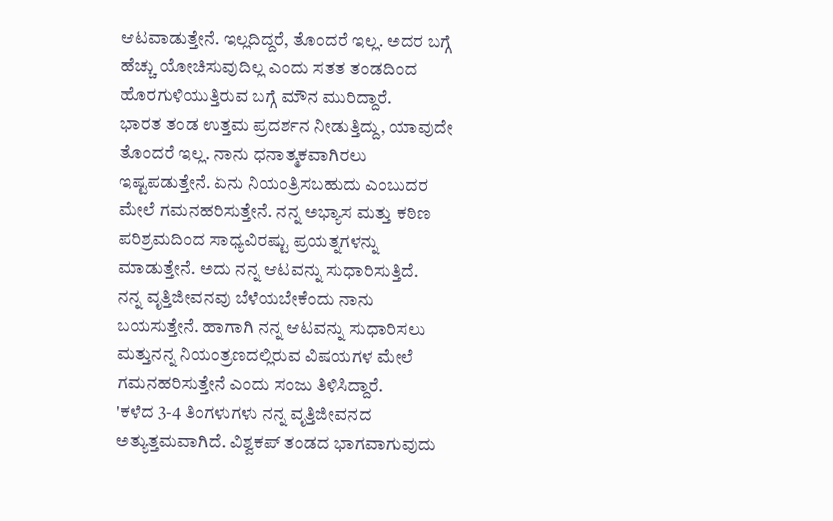ಆಟವಾಡುತ್ತೇನೆ. ಇಲ್ಲದಿದ್ದರೆ, ತೊಂದರೆ ಇಲ್ಲ. ಅದರ ಬಗ್ಗೆ ಹೆಚ್ಚು ಯೋಚಿಸುವುದಿಲ್ಲ ಎಂದು ಸತತ ತಂಡದಿಂದ ಹೊರಗುಳಿಯುತ್ತಿರುವ ಬಗ್ಗೆ ಮೌನ ಮುರಿದ್ದಾರೆ.
ಭಾರತ ತಂಡ ಉತ್ತಮ ಪ್ರದರ್ಶನ ನೀಡುತ್ತಿದ್ದು, ಯಾವುದೇ ತೊಂದರೆ ಇಲ್ಲ. ನಾನು ಧನಾತ್ಮಕವಾಗಿರಲು ಇಷ್ಟಪಡುತ್ತೇನೆ. ಏನು ನಿಯಂತ್ರಿಸಬಹುದು ಎಂಬುದರ ಮೇಲೆ ಗಮನಹರಿಸುತ್ತೇನೆ. ನನ್ನ ಅಭ್ಯಾಸ ಮತ್ತು ಕಠಿಣ ಪರಿಶ್ರಮದಿಂದ ಸಾಧ್ಯವಿರಷ್ಟು ಪ್ರಯತ್ನಗಳನ್ನು ಮಾಡುತ್ತೇನೆ. ಅದು ನನ್ನ ಆಟವನ್ನು ಸುಧಾರಿಸುತ್ತಿದೆ.
ನನ್ನ ವೃತ್ತಿಜೀವನವು ಬೆಳೆಯಬೇಕೆಂದು ನಾನು ಬಯಸುತ್ತೇನೆ. ಹಾಗಾಗಿ ನನ್ನ ಆಟವನ್ನು ಸುಧಾರಿಸಲು ಮತ್ತುನನ್ನ ನಿಯಂತ್ರಣದಲ್ಲಿರುವ ವಿಷಯಗಳ ಮೇಲೆ ಗಮನಹರಿಸುತ್ತೇನೆ ಎಂದು ಸಂಜು ತಿಳಿಸಿದ್ದಾರೆ.
'ಕಳೆದ 3-4 ತಿಂಗಳುಗಳು ನನ್ನ ವೃತ್ತಿಜೀವನದ ಅತ್ಯುತ್ತಮವಾಗಿದೆ. ವಿಶ್ವಕಪ್ ತಂಡದ ಭಾಗವಾಗುವುದು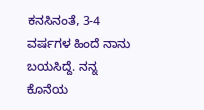ಕನಸಿನಂತೆ, 3-4 ವರ್ಷಗಳ ಹಿಂದೆ ನಾನು ಬಯಸಿದ್ದೆ. ನನ್ನ ಕೊನೆಯ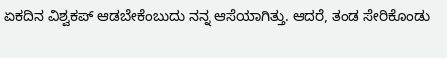ಏಕದಿನ ವಿಶ್ವಕಪ್ ಆಡಬೇಕೆಂಬುದು ನನ್ನ ಆಸೆಯಾಗಿತ್ತು. ಆದರೆ, ತಂಡ ಸೇರಿಕೊಂಡು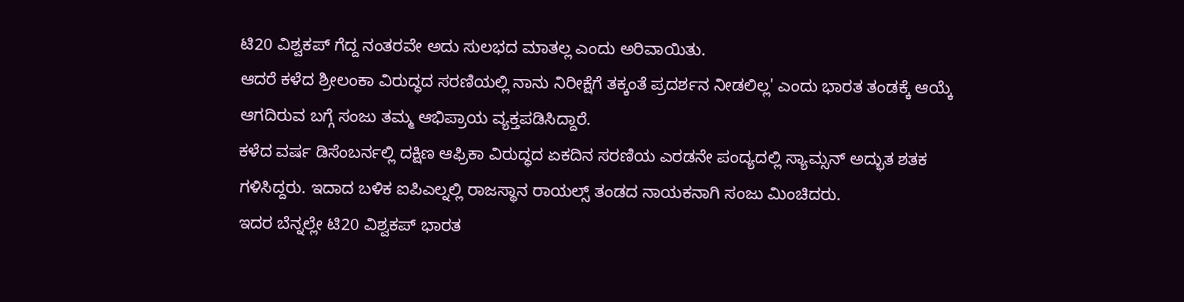ಟಿ20 ವಿಶ್ವಕಪ್ ಗೆದ್ದ ನಂತರವೇ ಅದು ಸುಲಭದ ಮಾತಲ್ಲ ಎಂದು ಅರಿವಾಯಿತು.
ಆದರೆ ಕಳೆದ ಶ್ರೀಲಂಕಾ ವಿರುದ್ಧದ ಸರಣಿಯಲ್ಲಿ ನಾನು ನಿರೀಕ್ಷೆಗೆ ತಕ್ಕಂತೆ ಪ್ರದರ್ಶನ ನೀಡಲಿಲ್ಲ' ಎಂದು ಭಾರತ ತಂಡಕ್ಕೆ ಆಯ್ಕೆ ಆಗದಿರುವ ಬಗ್ಗೆ ಸಂಜು ತಮ್ಮ ಆಭಿಪ್ರಾಯ ವ್ಯಕ್ತಪಡಿಸಿದ್ದಾರೆ.
ಕಳೆದ ವರ್ಷ ಡಿಸೆಂಬರ್ನಲ್ಲಿ ದಕ್ಷಿಣ ಆಫ್ರಿಕಾ ವಿರುದ್ಧದ ಏಕದಿನ ಸರಣಿಯ ಎರಡನೇ ಪಂದ್ಯದಲ್ಲಿ ಸ್ಯಾಮ್ಸನ್ ಅದ್ಭುತ ಶತಕ ಗಳಿಸಿದ್ದರು. ಇದಾದ ಬಳಿಕ ಐಪಿಎಲ್ನಲ್ಲಿ ರಾಜಸ್ಥಾನ ರಾಯಲ್ಸ್ ತಂಡದ ನಾಯಕನಾಗಿ ಸಂಜು ಮಿಂಚಿದರು.
ಇದರ ಬೆನ್ನಲ್ಲೇ ಟಿ20 ವಿಶ್ವಕಪ್ ಭಾರತ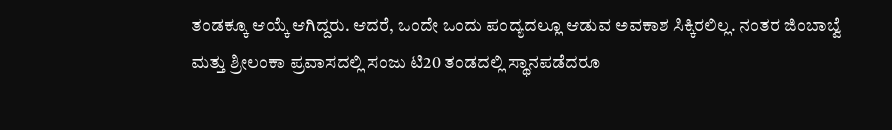ತಂಡಕ್ಕೂ ಆಯ್ಕೆ ಆಗಿದ್ದರು. ಆದರೆ, ಒಂದೇ ಒಂದು ಪಂದ್ಯದಲ್ಲೂ ಆಡುವ ಅವಕಾಶ ಸಿಕ್ಕಿರಲಿಲ್ಲ. ನಂತರ ಜಿಂಬಾಬ್ವೆ ಮತ್ತು ಶ್ರೀಲಂಕಾ ಪ್ರವಾಸದಲ್ಲಿ ಸಂಜು ಟಿ20 ತಂಡದಲ್ಲಿ ಸ್ಥಾನಪಡೆದರೂ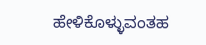ಹೇಳಿಕೊಳ್ಳುವಂತಹ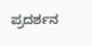ಪ್ರದರ್ಶನ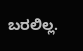ಬರಲಿಲ್ಲ.